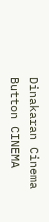Dinakaran Cinema Button CINEMA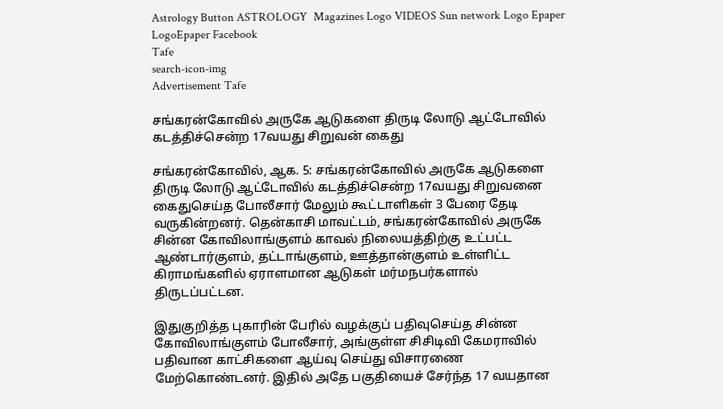Astrology Button ASTROLOGY  Magazines Logo VIDEOS Sun network Logo Epaper LogoEpaper Facebook
Tafe
search-icon-img
Advertisement Tafe

சங்கரன்கோவில் அருகே ஆடுகளை திருடி லோடு ஆட்டோவில் கடத்திச்சென்ற 17வயது சிறுவன் கைது

சங்கரன்கோவில், ஆக. 5: சங்கரன்கோவில் அருகே ஆடுகளை திருடி லோடு ஆட்டோவில் கடத்திச்சென்ற 17வயது சிறுவனை கைதுசெய்த போலீசார் மேலும் கூட்டாளிகள் 3 பேரை தேடி வருகின்றனர். தென்காசி மாவட்டம், சங்கரன்கோவில் அருகே சின்ன கோவிலாங்குளம் காவல் நிலையத்திற்கு உட்பட்ட ஆண்டார்குளம், தட்டாங்குளம், ஊத்தான்குளம் உள்ளிட்ட கிராமங்களில் ஏராளமான ஆடுகள் மர்மநபர்களால் திருடப்பட்டன.

இதுகுறித்த புகாரின் பேரில் வழக்குப் பதிவுசெய்த சின்ன கோவிலாங்குளம் போலீசார், அங்குள்ள சிசிடிவி கேமராவில் பதிவான காட்சிகளை ஆய்வு செய்து விசாரணை மேற்கொண்டனர். இதில் அதே பகுதியைச் சேர்ந்த 17 வயதான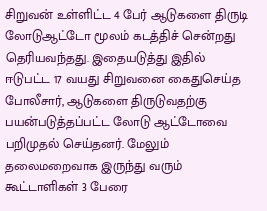சிறுவன் உள்ளிட்ட 4 பேர் ஆடுகளை திருடி லோடுஆட்டோ மூலம் கடத்திச் சென்றது தெரியவந்தது. இதையடுத்து இதில் ஈடுபட்ட 17 வயது சிறுவனை கைதுசெய்த போலீசார், ஆடுகளை திருடுவதற்கு பயன்படுத்தப்பட்ட லோடு ஆட்டோவை பறிமுதல் செய்தனர். மேலும் தலைமறைவாக இருந்து வரும் கூட்டாளிகள் 3 பேரை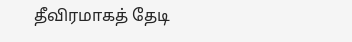தீவிரமாகத் தேடி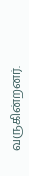வருகின்றனர்.